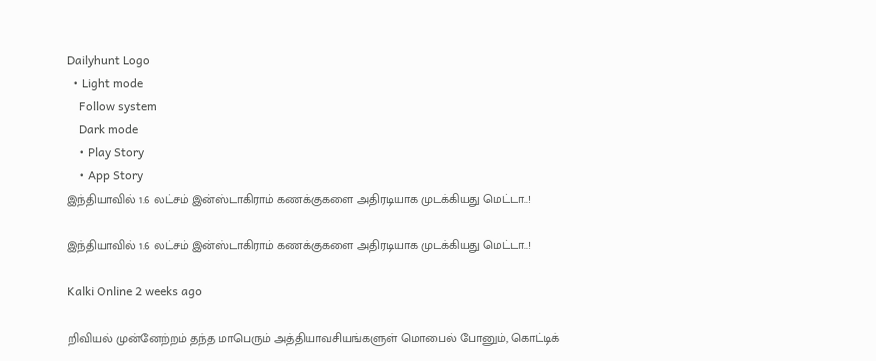Dailyhunt Logo
  • Light mode
    Follow system
    Dark mode
    • Play Story
    • App Story
இந்தியாவில் 1.6 லட்சம் இன்ஸ்டாகிராம் கணக்குகளை அதிரடியாக முடக்கியது மெட்டா..!

இந்தியாவில் 1.6 லட்சம் இன்ஸ்டாகிராம் கணக்குகளை அதிரடியாக முடக்கியது மெட்டா..!

Kalki Online 2 weeks ago

றிவியல் முன்னேற்றம் தந்த மாபெரும் அத்தியாவசியங்களுள் மொபைல் போனும், கொட்டிக்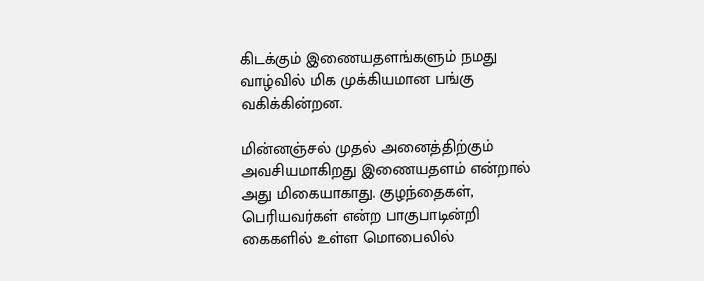கிடக்கும் இணையதளங்களும் நமது வாழ்வில் மிக முக்கியமான பங்கு வகிக்கின்றன.

மின்னஞ்சல் முதல் அனைத்திற்கும் அவசியமாகிறது இணையதளம் என்றால் அது மிகையாகாது. குழந்தைகள், பெரியவர்கள் என்ற பாகுபாடின்றி கைகளில் உள்ள மொபைலில்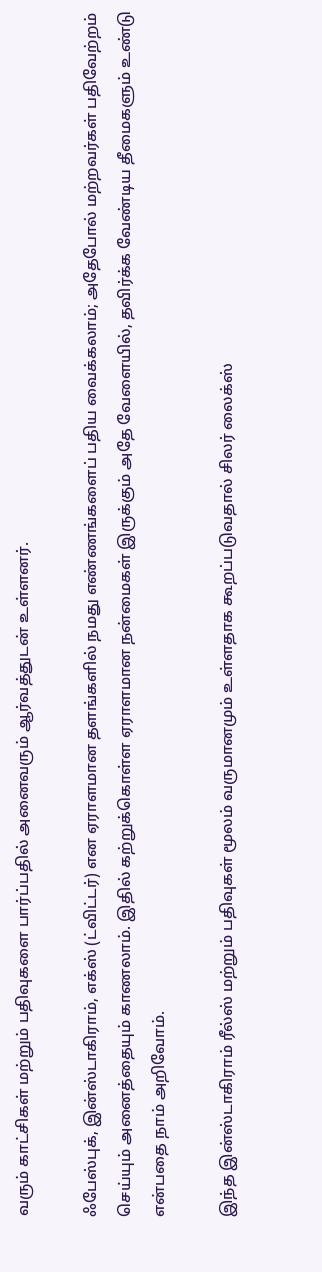வரும் காட்சிகள் மற்றும் பதிவுகளை பார்ப்பதில் அனைவரும் ஆர்வத்துடன் உள்ளனர்.

ஃபேஸ்புக், இன்ஸ்டாகிராம், எக்ஸ் (ட்விட்டர்) என ஏராளமான தளங்களில் நமது எண்ணங்களைப் பதிய வைக்கலாம்; அதேபோல் மற்றவர்கள் பதிவேற்றம் செய்யும் அனைத்தையும் காணலாம். இதில் கற்றுக்கொள்ள ஏராளமான நன்மைகள் இருக்கும் அதே வேளையில், தவிர்க்க வேண்டிய தீமைகளும் உண்டு என்பதை நாம் அறிவோம்.

இந்த இன்ஸ்டாகிராம் ரீல்ஸ் மற்றும் பதிவுகள் மூலம் வருமானமும் உள்ளதாக கூறப்படுவதால் சிலர் லைக்ஸ்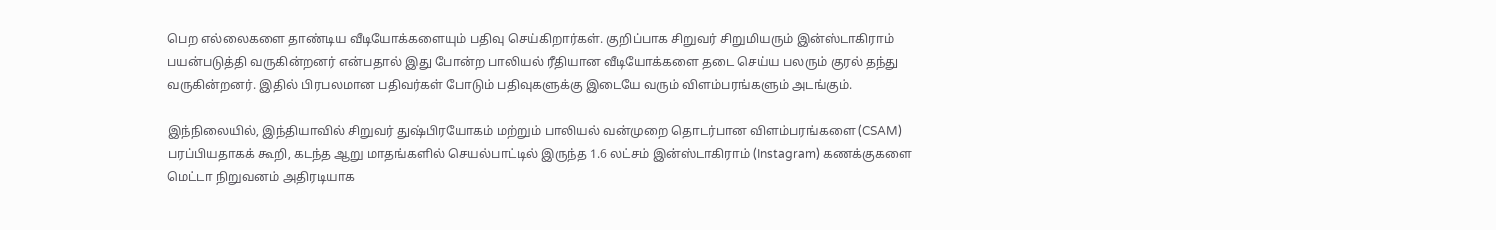பெற எல்லைகளை தாண்டிய வீடியோக்களையும் பதிவு செய்கிறார்கள். குறிப்பாக சிறுவர் சிறுமியரும் இன்ஸ்டாகிராம் பயன்படுத்தி வருகின்றனர் என்பதால் இது போன்ற பாலியல் ரீதியான வீடியோக்களை தடை செய்ய பலரும் குரல் தந்து வருகின்றனர். இதில் பிரபலமான பதிவர்கள் போடும் பதிவுகளுக்கு இடையே வரும் விளம்பரங்களும் அடங்கும்.

இந்நிலையில், இந்தியாவில் சிறுவர் துஷ்பிரயோகம் மற்றும் பாலியல் வன்முறை தொடர்பான விளம்பரங்களை (CSAM) பரப்பியதாகக் கூறி, கடந்த ஆறு மாதங்களில் செயல்பாட்டில் இருந்த 1.6 லட்சம் இன்ஸ்டாகிராம் (Instagram) கணக்குகளை மெட்டா நிறுவனம் அதிரடியாக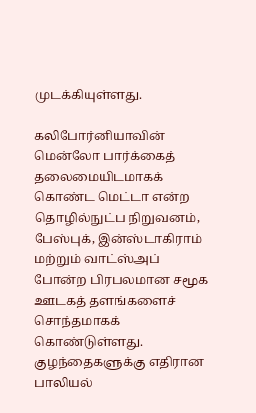முடக்கியுள்ளது.

கலிபோர்னியாவின் மென்லோ பார்க்கைத் தலைமையிடமாகக் கொண்ட மெட்டா என்ற தொழில்நுட்ப நிறுவனம், பேஸ்புக், இன்ஸ்டாகிராம் மற்றும் வாட்ஸ்அப் போன்ற பிரபலமான சமூக ஊடகத் தளங்களைச் சொந்தமாகக் கொண்டுள்ளது. குழந்தைகளுக்கு எதிரான பாலியல்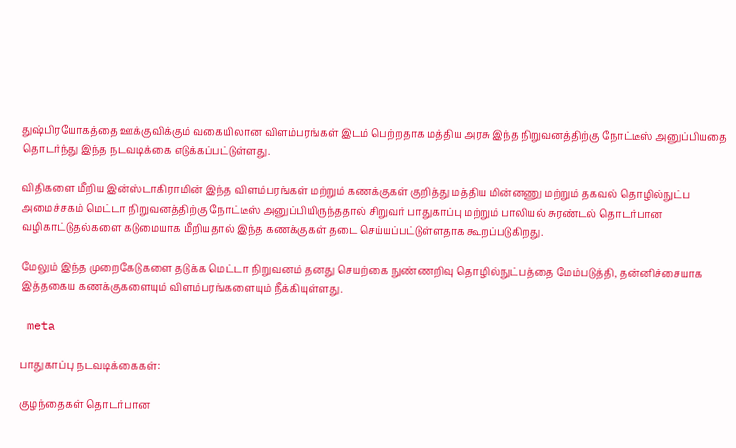துஷ்பிரயோகத்தை ஊக்குவிக்கும் வகையிலான விளம்பரங்கள் இடம் பெற்றதாக மத்திய அரசு இந்த நிறுவனத்திற்கு நோட்டீஸ் அனுப்பியதை தொடர்ந்து இந்த நடவடிக்கை எடுக்கப்பட்டுள்ளது.

விதிகளை மீறிய இன்ஸ்டாகிராமின் இந்த விளம்பரங்கள் மற்றும் கணக்குகள் குறித்து மத்திய மின்னணு மற்றும் தகவல் தொழில்நுட்ப அமைச்சகம் மெட்டா நிறுவனத்திற்கு நோட்டீஸ் அனுப்பியிருந்ததால் சிறுவர் பாதுகாப்பு மற்றும் பாலியல் சுரண்டல் தொடர்பான வழிகாட்டுதல்களை கடுமையாக மீறியதால் இந்த கணக்குகள் தடை செய்யப்பட்டுள்ளதாக கூறப்படுகிறது.

மேலும் இந்த முறைகேடுகளை தடுக்க மெட்டா நிறுவனம் தனது செயற்கை நுண்ணறிவு தொழில்நுட்பத்தை மேம்படுத்தி, தன்னிச்சையாக இத்தகைய கணக்குகளையும் விளம்பரங்களையும் நீக்கியுள்ளது.

 meta

பாதுகாப்பு நடவடிக்கைகள்:

குழந்தைகள் தொடர்பான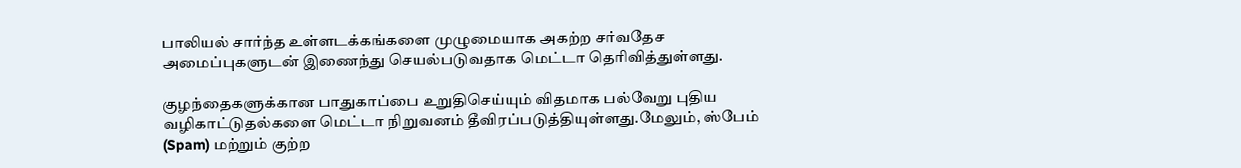பாலியல் சார்ந்த உள்ளடக்கங்களை முழுமையாக அகற்ற சர்வதேச அமைப்புகளுடன் இணைந்து செயல்படுவதாக மெட்டா தெரிவித்துள்ளது.

குழந்தைகளுக்கான பாதுகாப்பை உறுதிசெய்யும் விதமாக பல்வேறு புதிய வழிகாட்டுதல்களை மெட்டா நிறுவனம் தீவிரப்படுத்தியுள்ளது.மேலும், ஸ்பேம் (Spam) மற்றும் குற்ற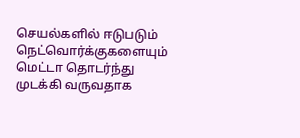செயல்களில் ஈடுபடும் நெட்வொர்க்குகளையும் மெட்டா தொடர்ந்து முடக்கி வருவதாக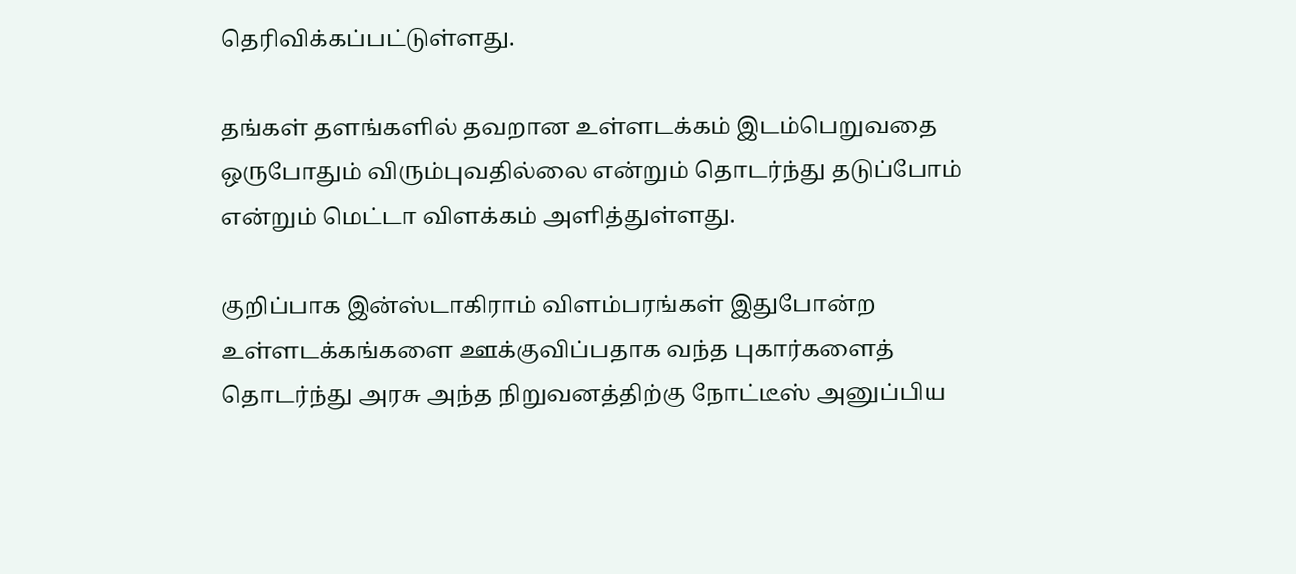தெரிவிக்கப்பட்டுள்ளது.

தங்கள் தளங்களில் தவறான உள்ளடக்கம் இடம்பெறுவதை ஒருபோதும் விரும்புவதில்லை என்றும் தொடர்ந்து தடுப்போம் என்றும் மெட்டா விளக்கம் அளித்துள்ளது.

குறிப்பாக இன்ஸ்டாகிராம் விளம்பரங்கள் இதுபோன்ற உள்ளடக்கங்களை ஊக்குவிப்பதாக வந்த புகார்களைத் தொடர்ந்து அரசு அந்த நிறுவனத்திற்கு நோட்டீஸ் அனுப்பிய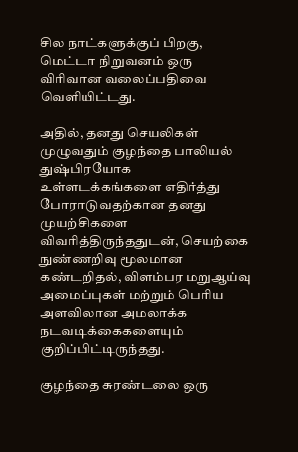சில நாட்களுக்குப் பிறகு, மெட்டா நிறுவனம் ஒரு விரிவான வலைப்பதிவை வெளியிட்டது.

அதில், தனது செயலிகள் முழுவதும் குழந்தை பாலியல் துஷ்பிரயோக உள்ளடக்கங்களை எதிர்த்து போராடுவதற்கான தனது முயற்சிகளை விவரித்திருந்ததுடன், செயற்கை நுண்ணறிவு மூலமான கண்டறிதல், விளம்பர மறுஆய்வு அமைப்புகள் மற்றும் பெரிய அளவிலான அமலாக்க நடவடிக்கைகளையும் குறிப்பிட்டிருந்தது.

குழந்தை சுரண்டலை ஒரு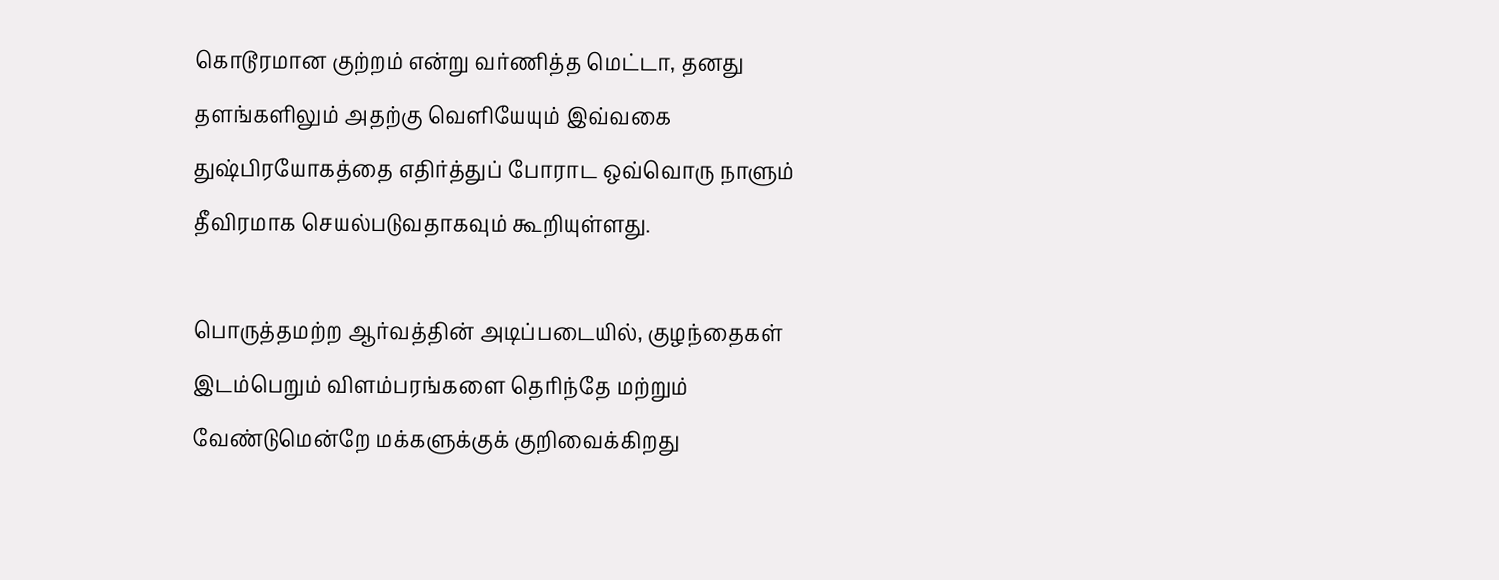கொடூரமான குற்றம் என்று வர்ணித்த மெட்டா, தனது தளங்களிலும் அதற்கு வெளியேயும் இவ்வகை துஷ்பிரயோகத்தை எதிர்த்துப் போராட ஒவ்வொரு நாளும் தீவிரமாக செயல்படுவதாகவும் கூறியுள்ளது.

பொருத்தமற்ற ஆர்வத்தின் அடிப்படையில், குழந்தைகள் இடம்பெறும் விளம்பரங்களை தெரிந்தே மற்றும் வேண்டுமென்றே மக்களுக்குக் குறிவைக்கிறது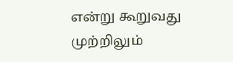என்று கூறுவது முற்றிலும்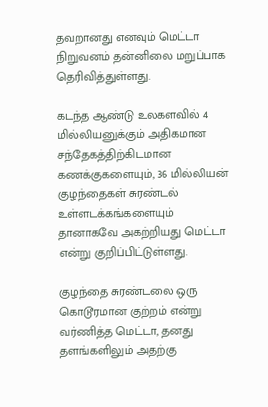தவறானது எனவும் மெட்டா நிறுவனம் தன்னிலை மறுப்பாக தெரிவித்துள்ளது.

கடந்த ஆண்டு உலகளவில் 4 மில்லியனுக்கும் அதிகமான சந்தேகத்திற்கிடமான கணக்குகளையும், 36 மில்லியன் குழந்தைகள் சுரண்டல் உள்ளடக்கங்களையும் தானாகவே அகற்றியது மெட்டா என்று குறிப்பிட்டுள்ளது.

குழந்தை சுரண்டலை ஒரு கொடூரமான குற்றம் என்று வர்ணித்த மெட்டா, தனது தளங்களிலும் அதற்கு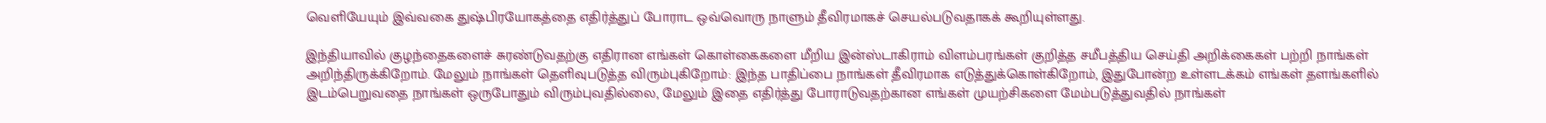வெளியேயும் இவ்வகை துஷ்பிரயோகத்தை எதிர்த்துப் போராட ஒவ்வொரு நாளும் தீவிரமாகச் செயல்படுவதாகக் கூறியுள்ளது.

இந்தியாவில் குழந்தைகளைச் சுரண்டுவதற்கு எதிரான எங்கள் கொள்கைகளை மீறிய இன்ஸ்டாகிராம் விளம்பரங்கள் குறித்த சமீபத்திய செய்தி அறிக்கைகள் பற்றி நாங்கள் அறிந்திருக்கிறோம். மேலும் நாங்கள் தெளிவுபடுத்த விரும்புகிறோம்: இந்த பாதிப்பை நாங்கள் தீவிரமாக எடுத்துக்கொள்கிறோம், இதுபோன்ற உள்ளடக்கம் எங்கள் தளங்களில் இடம்பெறுவதை நாங்கள் ஒருபோதும் விரும்புவதில்லை, மேலும் இதை எதிர்த்து போராடுவதற்கான எங்கள் முயற்சிகளை மேம்படுத்துவதில் நாங்கள்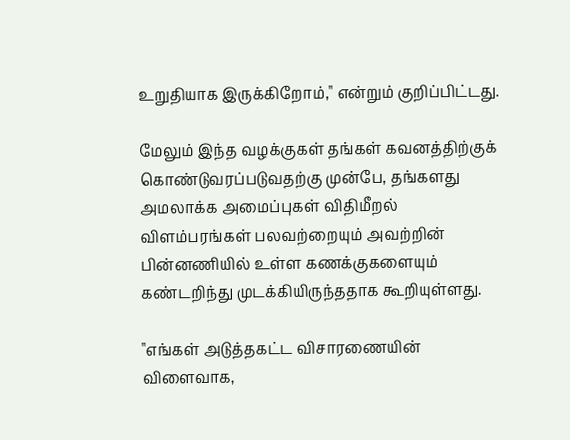உறுதியாக இருக்கிறோம்," என்றும் குறிப்பிட்டது.

மேலும் இந்த வழக்குகள் தங்கள் கவனத்திற்குக் கொண்டுவரப்படுவதற்கு முன்பே, தங்களது அமலாக்க அமைப்புகள் விதிமீறல் விளம்பரங்கள் பலவற்றையும் அவற்றின் பின்னணியில் உள்ள கணக்குகளையும் கண்டறிந்து முடக்கியிருந்ததாக கூறியுள்ளது.

"எங்கள் அடுத்தகட்ட விசாரணையின் விளைவாக,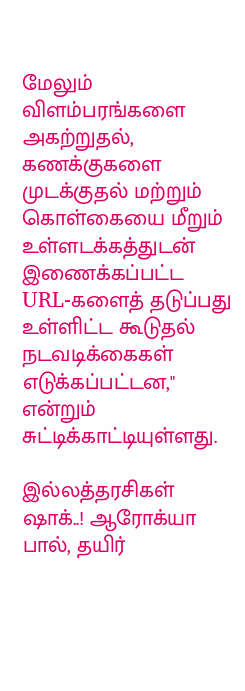மேலும் விளம்பரங்களை அகற்றுதல், கணக்குகளை முடக்குதல் மற்றும் கொள்கையை மீறும் உள்ளடக்கத்துடன் இணைக்கப்பட்ட URL-களைத் தடுப்பது உள்ளிட்ட கூடுதல் நடவடிக்கைகள் எடுக்கப்பட்டன," என்றும் சுட்டிக்காட்டியுள்ளது.

இல்லத்தரசிகள் ஷாக்..! ஆரோக்யா பால், தயிர்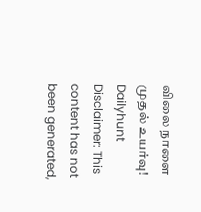விலை நாளை முதல் உயர்வு!
Dailyhunt
Disclaimer: This content has not been generated,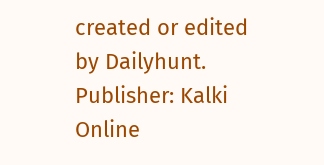created or edited by Dailyhunt. Publisher: Kalki Online